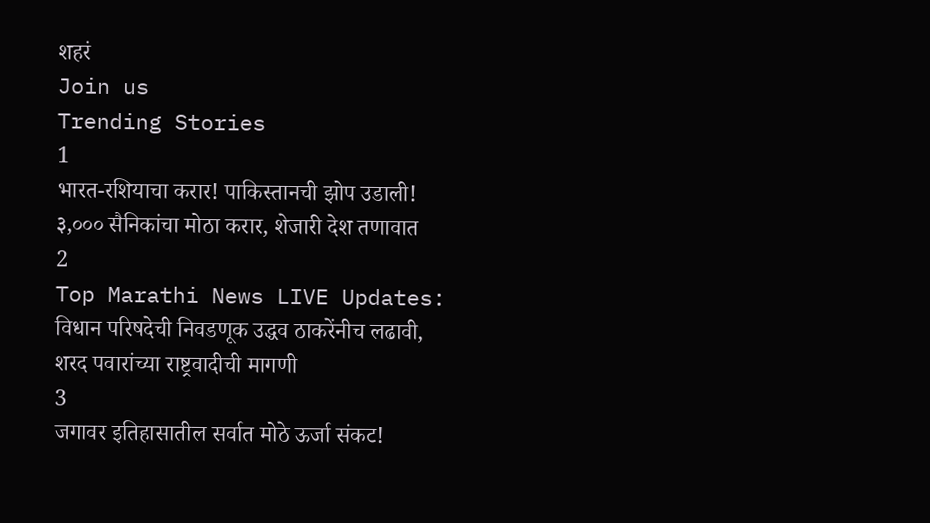शहरं
Join us
Trending Stories
1
भारत-रशियाचा करार! पाकिस्तानची झोप उडाली! ३,००० सैनिकांचा मोठा करार, शेजारी देश तणावात
2
Top Marathi News LIVE Updates: विधान परिषदेची निवडणूक उद्धव ठाकरेंनीच लढावी, शरद पवारांच्या राष्ट्रवादीची मागणी
3
जगावर इतिहासातील सर्वात मोठे ऊर्जा संकट!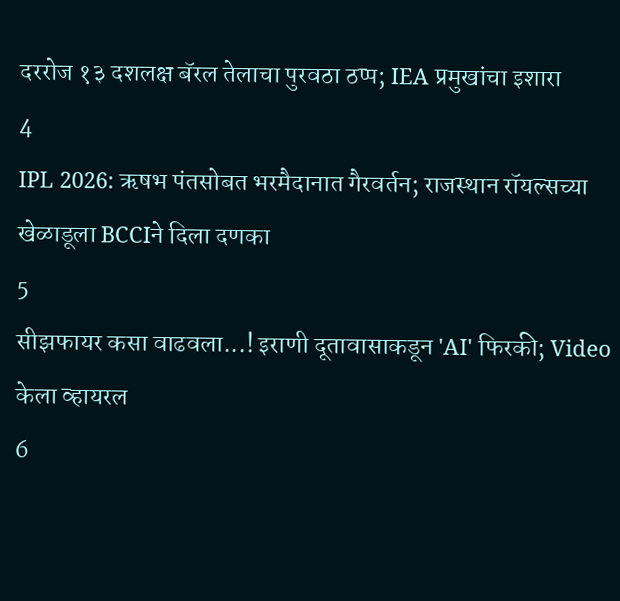दररोज १३ दशलक्ष बॅरल तेलाचा पुरवठा ठप्प; IEA प्रमुखांचा इशारा
4
IPL 2026: ऋषभ पंतसोबत भरमैदानात गैरवर्तन; राजस्थान रॉयल्सच्या खेळाडूला BCCIने दिला दणका
5
सीझफायर कसा वाढवला...! इराणी दूतावासाकडून 'AI' फिरकी; Video केला व्हायरल
6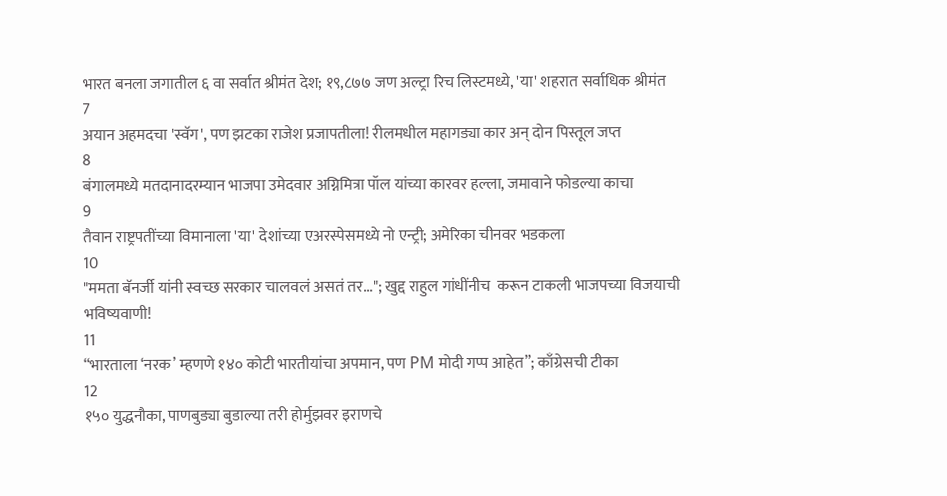भारत बनला जगातील ६ वा सर्वात श्रीमंत देश; १९,८७७ जण अल्ट्रा रिच लिस्टमध्ये, 'या' शहरात सर्वाधिक श्रीमंत
7
अयान अहमदचा 'स्वॅग', पण झटका राजेश प्रजापतीला! रीलमधील महागड्या कार अन् दोन पिस्तूल जप्त
8
बंगालमध्ये मतदानादरम्यान भाजपा उमेदवार अग्निमित्रा पॉल यांच्या कारवर हल्ला, जमावाने फोडल्या काचा
9
तैवान राष्ट्रपतींच्या विमानाला 'या' देशांच्या एअरस्पेसमध्ये नो एन्ट्री; अमेरिका चीनवर भडकला
10
"ममता बॅनर्जी यांनी स्वच्छ सरकार चालवलं असतं तर..."; खुद्द राहुल गांधींनीच  करून टाकली भाजपच्या विजयाची भविष्यवाणी!
11
“भारताला ‘नरक’ म्हणणे १४० कोटी भारतीयांचा अपमान, पण PM मोदी गप्प आहेत”; काँग्रेसची टीका
12
१५० युद्धनौका, पाणबुड्या बुडाल्या तरी होर्मुझवर इराणचे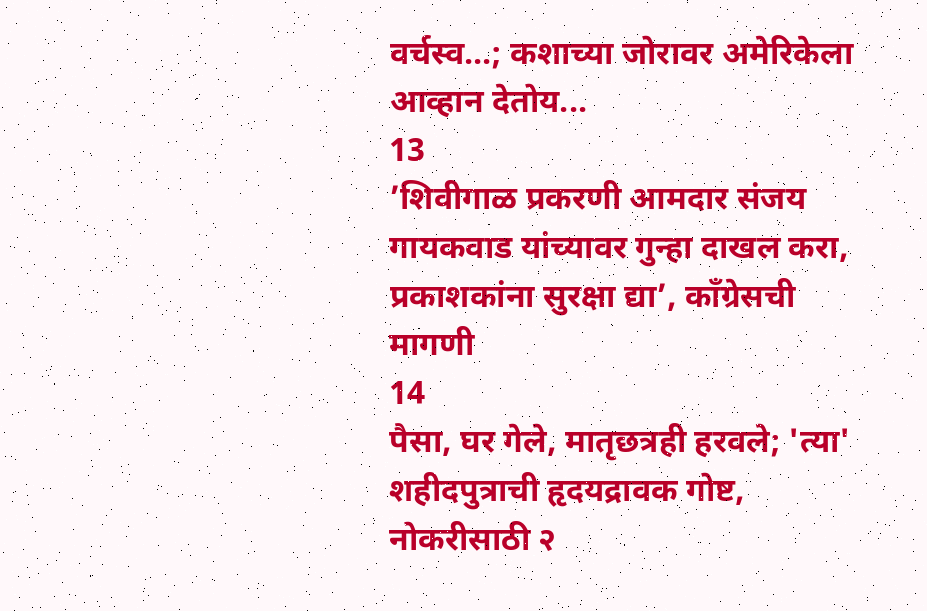वर्चस्व...; कशाच्या जोरावर अमेरिकेला आव्हान देतोय...
13
’शिवीगाळ प्रकरणी आमदार संजय गायकवाड यांच्यावर गुन्हा दाखल करा,  प्रकाशकांना सुरक्षा द्या’, काँग्रेसची मागणी
14
पैसा, घर गेले, मातृछत्रही हरवले; 'त्या' शहीदपुत्राची हृदयद्रावक गोष्ट, नोकरीसाठी २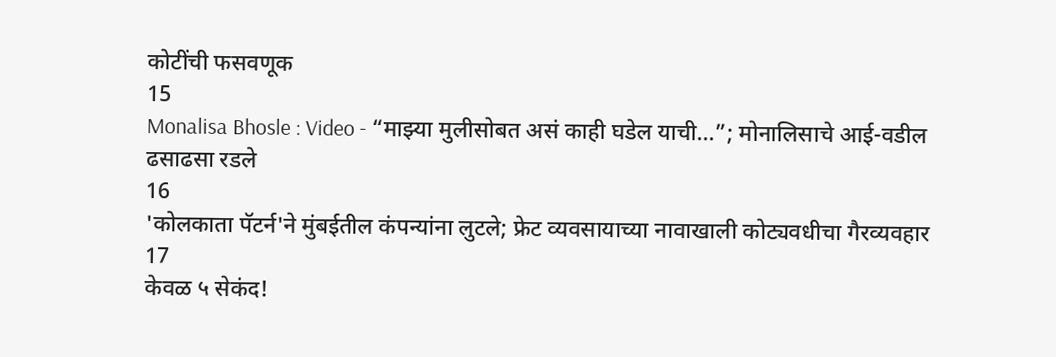कोटींची फसवणूक
15
Monalisa Bhosle : Video - “माझ्या मुलीसोबत असं काही घडेल याची...”; मोनालिसाचे आई-वडील ढसाढसा रडले
16
'कोलकाता पॅटर्न'ने मुंबईतील कंपन्यांना लुटले; फ्रेट व्यवसायाच्या नावाखाली कोट्यवधीचा गैरव्यवहार
17
केवळ ५ सेकंद!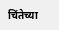चिंतेच्या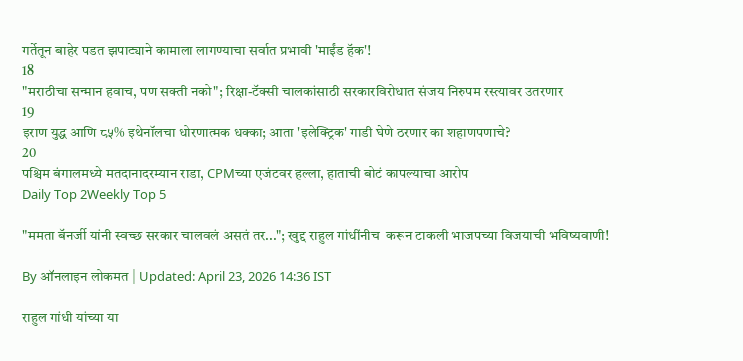गर्तेतून बाहेर पडत झपाट्याने कामाला लागण्याचा सर्वात प्रभावी 'माईंड हॅक'!
18
"मराठीचा सन्मान हवाच, पण सक्ती नको"; रिक्षा-टॅक्सी चालकांसाठी सरकारविरोधात संजय निरुपम रस्त्यावर उतरणार
19
इराण युद्ध आणि ८५% इथेनॉलचा धोरणात्मक धक्का; आता 'इलेक्ट्रिक' गाडी घेणे ठरणार का शहाणपणाचे?
20
पश्चिम बंगालमध्ये मतदानादरम्यान राडा, CPMच्या एजंटवर हल्ला, हाताची बोटं कापल्याचा आरोप
Daily Top 2Weekly Top 5

"ममता बॅनर्जी यांनी स्वच्छ सरकार चालवलं असतं तर..."; खुद्द राहुल गांधींनीच  करून टाकली भाजपच्या विजयाची भविष्यवाणी!

By ऑनलाइन लोकमत | Updated: April 23, 2026 14:36 IST

राहुल गांधी यांच्या या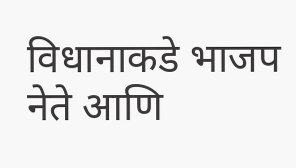विधानाकडे भाजप नेते आणि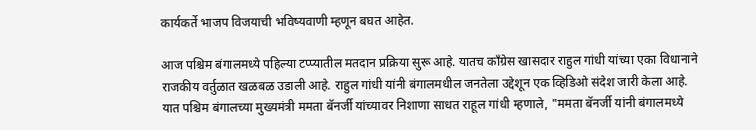कार्यकर्ते भाजप विजयाची भविष्यवाणी म्हणून बघत आहेत.

आज पश्चिम बंगालमध्ये पहिल्या टप्प्यातील मतदान प्रक्रिया सुरू आहे. यातच काँग्रेस खासदार राहुल गांधी यांच्या एका विधानाने राजकीय वर्तुळात खळबळ उडाली आहे. राहुल गांधी यांनी बंगालमधील जनतेला उद्देशून एक व्हिडिओ संदेश जारी केला आहे. यात पश्चिम बंगालच्या मुख्यमंत्री ममता बॅनर्जी यांच्यावर निशाणा साधत राहूल गांधी म्हणाले, "ममता बॅनर्जी यांनी बंगालमध्ये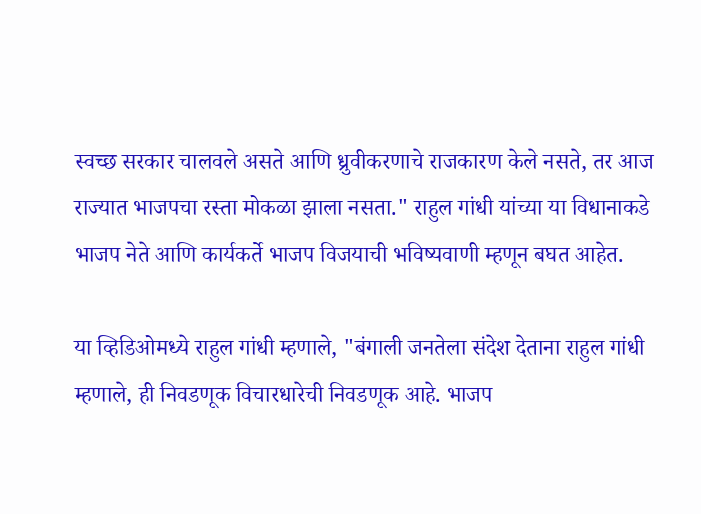स्वच्छ सरकार चालवले असते आणि ध्रुवीकरणाचे राजकारण केले नसते, तर आज राज्यात भाजपचा रस्ता मोकळा झाला नसता." राहुल गांधी यांच्या या विधानाकडे भाजप नेते आणि कार्यकर्ते भाजप विजयाची भविष्यवाणी म्हणून बघत आहेत.

या व्हिडिओमध्ये राहुल गांधी म्हणाले, "बंगाली जनतेला संदेश देताना राहुल गांधी म्हणाले, ही निवडणूक विचारधारेची निवडणूक आहे. भाजप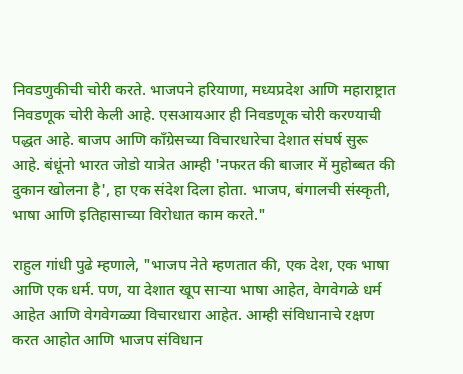निवडणुकीची चोरी करते. भाजपने हरियाणा, मध्यप्रदेश आणि महाराष्ट्रात निवडणूक चोरी केली आहे. एसआयआर ही निवडणूक चोरी करण्याची पद्धत आहे. बाजप आणि काँग्रेसच्या विचारधारेचा देशात संघर्ष सुरू आहे. बंधूंनो भारत जोडो यात्रेत आम्ही 'नफरत की बाजार में मुहोब्बत की दुकान खोलना है', हा एक संदेश दिला होता. भाजप, बंगालची संस्कृती, भाषा आणि इतिहासाच्या विरोधात काम करते."

राहुल गांधी पुढे म्हणाले, "भाजप नेते म्हणतात की, एक देश, एक भाषा आणि एक धर्म. पण, या देशात खूप साऱ्या भाषा आहेत, वेगवेगळे धर्म आहेत आणि वेगवेगळ्या विचारधारा आहेत. आम्ही संविधानाचे रक्षण करत आहोत आणि भाजप संविधान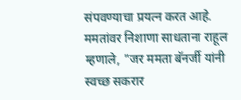संपवण्याचा प्रयत्न करत आहे.   ममतांवर निशाणा साधताना राहूल म्हणाले, "जर ममता बॅनर्जी यांनी स्वच्छ सकरार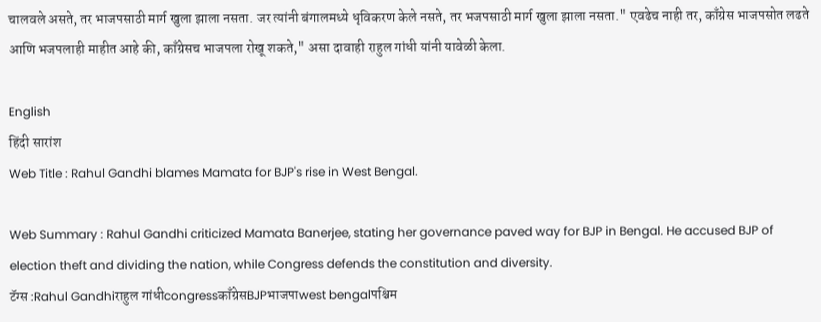चालवले असते, तर भाजपसाठी मार्ग खुला झाला नसता. जर त्यांनी बंगालमध्ये धृविकरण केले नसते, तर भजपसाठी मार्ग खुला झाला नसता." एवढेच नाही तर, काँग्रेस भाजपसोत लढते आणि भजपलाही माहीत आहे की, काँग्रेसच भाजपला रोखू शकते," असा दावाही राहुल गांधी यांनी यावेळी केला.

English
हिंदी सारांश
Web Title : Rahul Gandhi blames Mamata for BJP's rise in West Bengal.

Web Summary : Rahul Gandhi criticized Mamata Banerjee, stating her governance paved way for BJP in Bengal. He accused BJP of election theft and dividing the nation, while Congress defends the constitution and diversity.
टॅग्स :Rahul Gandhiराहुल गांधीcongressकाँग्रेसBJPभाजपाwest bengalपश्चिम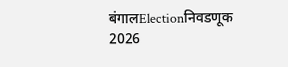बंगालElectionनिवडणूक 2026